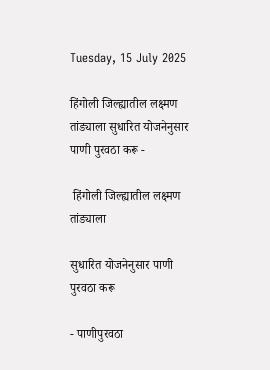Tuesday, 15 July 2025

हिंगोली जिल्ह्यातील लक्ष्मण तांड्याला सुधारित योजनेनुसार पाणी पुरवठा करू -

 हिंगोली जिल्ह्यातील लक्ष्मण तांड्याला

सुधारित योजनेनुसार पाणी पुरवठा करू

- पाणीपुरवठा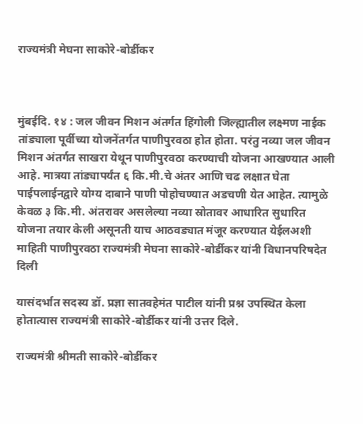राज्यमंत्री मेघना साकोरे-बोर्डीकर



मुंबईदि. १४ : जल जीवन मिशन अंतर्गत हिंगोली जिल्ह्यातील लक्ष्मण नाईक तांड्याला पूर्वीच्या योजनेंतर्गत पाणीपुरवठा होत होता. परंतु नव्या जल जीवन मिशन अंतर्गत साखरा येथून पाणीपुरवठा करण्याची योजना आखण्यात आली आहे. मात्रया तांड्यापर्यंत ६ कि.मी.चे अंतर आणि चढ लक्षात घेता पाईपलाईनद्वारे योग्य दाबाने पाणी पोहोचण्यात अडचणी येत आहेत. त्यामुळे केवळ ३ कि.मी. अंतरावर असलेल्या नव्या स्रोतावर आधारित सुधारित योजना तयार केली असूनती याच आठवड्यात मंजूर करण्यात येईलअशी माहिती पाणीपुरवठा राज्यमंत्री मेघना साकोरे-बोर्डीकर यांनी विधानपरिषदेत दिली

यासंदर्भात सदस्य डॉ. प्रज्ञा सातवहेमंत पाटील यांनी प्रश्न उपस्थित केला होतात्यास राज्यमंत्री साकोरे-बोर्डीकर यांनी उत्तर दिले.

राज्यमंत्री श्रीमती साकोरे-बोर्डीकर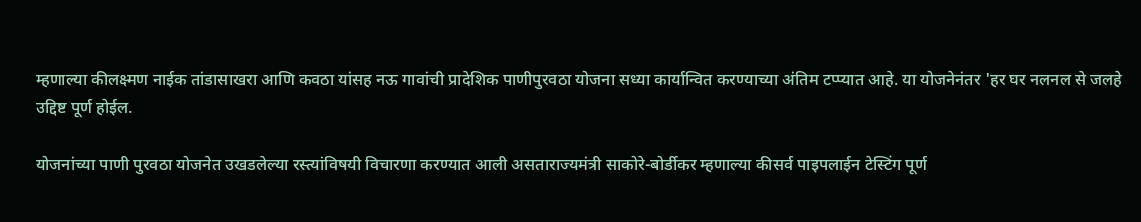म्हणाल्या कीलक्ष्मण नाईक तांडासाखरा आणि कवठा यांसह नऊ गावांची प्रादेशिक पाणीपुरवठा योजना सध्या कार्यान्वित करण्याच्या अंतिम टप्प्यात आहे. या योजनेनंतर 'हर घर नलनल से जलहे उद्दिष्ट पूर्ण होईल.

योजनांच्या पाणी पुरवठा योजनेत उखडलेल्या रस्त्यांविषयी विचारणा करण्यात आली असताराज्यमंत्री साकोरे-बोर्डीकर म्हणाल्या कीसर्व पाइपलाईन टेस्टिंग पूर्ण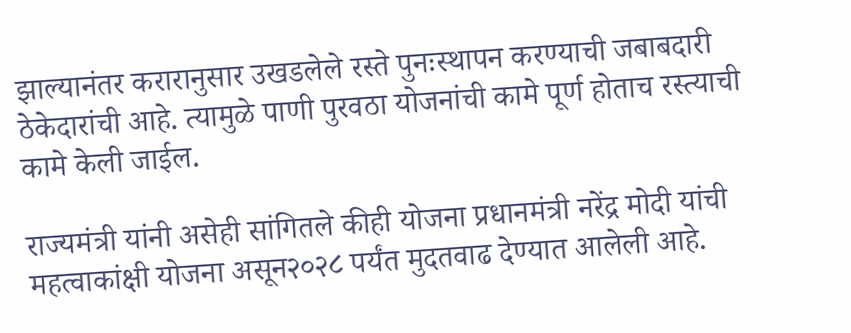झाल्यानंतर करारानुसार उखडलेले रस्ते पुनःस्थापन करण्याची जबाबदारी ठेकेदारांची आहे. त्यामुळे पाणी पुरवठा योजनांची कामे पूर्ण होताच रस्त्याची कामे केली जाईल.

राज्यमंत्री यांनी असेही सांगितले कीही योजना प्रधानमंत्री नरेंद्र मोदी यांची महत्वाकांक्षी योजना असून२०२८ पर्यंत मुदतवाढ देण्यात आलेली आहे.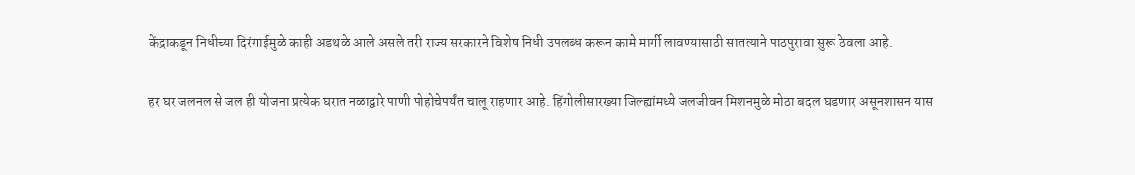केंद्राकडून निधीच्या दिरंगाईमुळे काही अडथळे आले असले तरी राज्य सरकारने विशेष निधी उपलब्ध करून कामे मार्गी लावण्यासाठी सातत्याने पाठपुरावा सुरू ठेवला आहे.

हर घर जलनल से जल ही योजना प्रत्येक घरात नळाद्वारे पाणी पोहोचेपर्यंत चालू राहणार आहे. हिंगोलीसारख्या जिल्ह्यांमध्ये जलजीवन मिशनमुळे मोठा बदल घडणार असूनशासन यास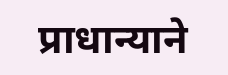प्राधान्याने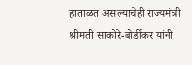हाताळत असल्याचेही राज्यमंत्री श्रीमती साकोरे-बोर्डीकर यांनी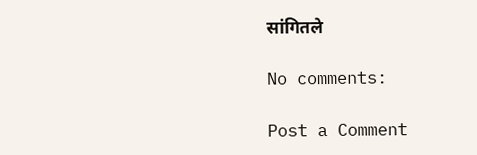सांगितले

No comments:

Post a Comment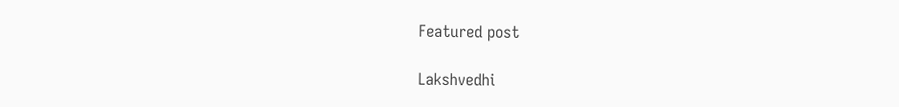Featured post

Lakshvedhi